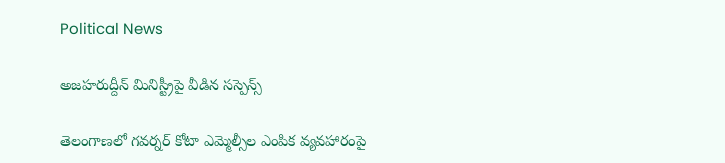Political News

అజహరుద్దీన్ మినిస్ట్రీపై వీడిన సస్పెన్స్

తెలంగాణలో గవర్నర్ కోటా ఎమ్మెల్సీల ఎంపిక వ్యవహారంపై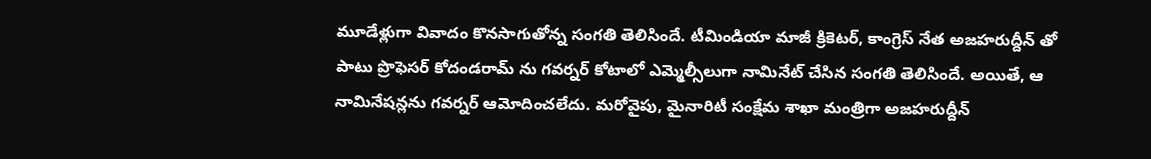మూడేళ్లుగా వివాదం కొనసాగుతోన్న సంగతి తెలిసిందే. టీమిండియా మాజీ క్రికెటర్, కాంగ్రెస్ నేత అజహరుద్దీన్ తో పాటు ప్రొఫెసర్ కోదండరామ్ ను గవర్నర్ కోటాలో ఎమ్మెల్సీలుగా నామినేట్ చేసిన సంగతి తెలిసిందే. అయితే, ఆ నామినేషన్లను గవర్నర్ ఆమోదించలేదు. మరోవైపు, మైనారిటీ సంక్షేమ శాఖా మంత్రిగా అజహరుద్దీన్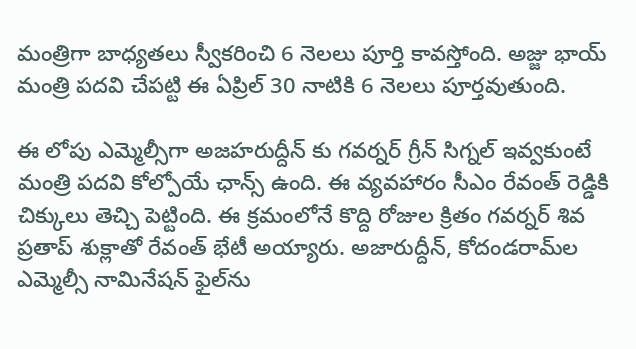మంత్రిగా బాధ్యతలు స్వీకరించి 6 నెలలు పూర్తి కావస్తోంది. అజ్జు భాయ్ మంత్రి పదవి చేపట్టి ఈ ఏప్రిల్ 30 నాటికి 6 నెలలు పూర్తవుతుంది.

ఈ లోపు ఎమ్మెల్సీగా అజహరుద్దీన్ కు గవర్నర్ గ్రీన్ సిగ్నల్ ఇవ్వకుంటే మంత్రి పదవి కోల్పోయే ఛాన్స్ ఉంది. ఈ వ్యవహారం సీఎం రేవంత్ రెడ్డికి చిక్కులు తెచ్చి పెట్టింది. ఈ క్రమంలోనే కొద్ది రోజుల క్రితం గవర్నర్‌ శివ ప్రతాప్ శుక్లాతో రేవంత్ భేటీ అయ్యారు. అజారుద్దీన్, కోదండరామ్‌ల ఎమ్మెల్సీ నామినేషన్ ఫైల్‌ను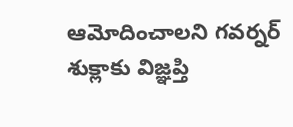ఆమోదించాలని గవర్నర్ శుక్లాకు విజ్ఞప్తి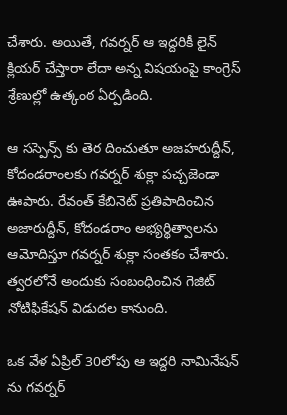చేశారు. అయితే, గవర్నర్ ఆ ఇద్దరికీ లైన్ క్లియర్ చేస్తారా లేదా అన్న విషయంపై కాంగ్రెస్ శ్రేణుల్లో ఉత్కంఠ ఏర్పడింది.

ఆ సస్పెన్స్ కు తెర దించుతూ అజహరుద్దీన్, కోదండరాంలకు గవర్నర్ శుక్లా పచ్చజెండా ఊపారు. రేవంత్ కేబినెట్ ప్రతిపాదించిన అజారుద్దీన్, కోదండరాం అభ్యర్థిత్వాలను ఆమోదిస్తూ గవర్నర్ శుక్లా సంతకం చేశారు. త్వరలోనే అందుకు సంబంధించిన గెజిట్ నోటిఫికేషన్ విడుదల కానుంది.

ఒక వేళ ఏప్రిల్ 30లోపు ఆ ఇద్దరి నామినేషన్ ను గవర్నర్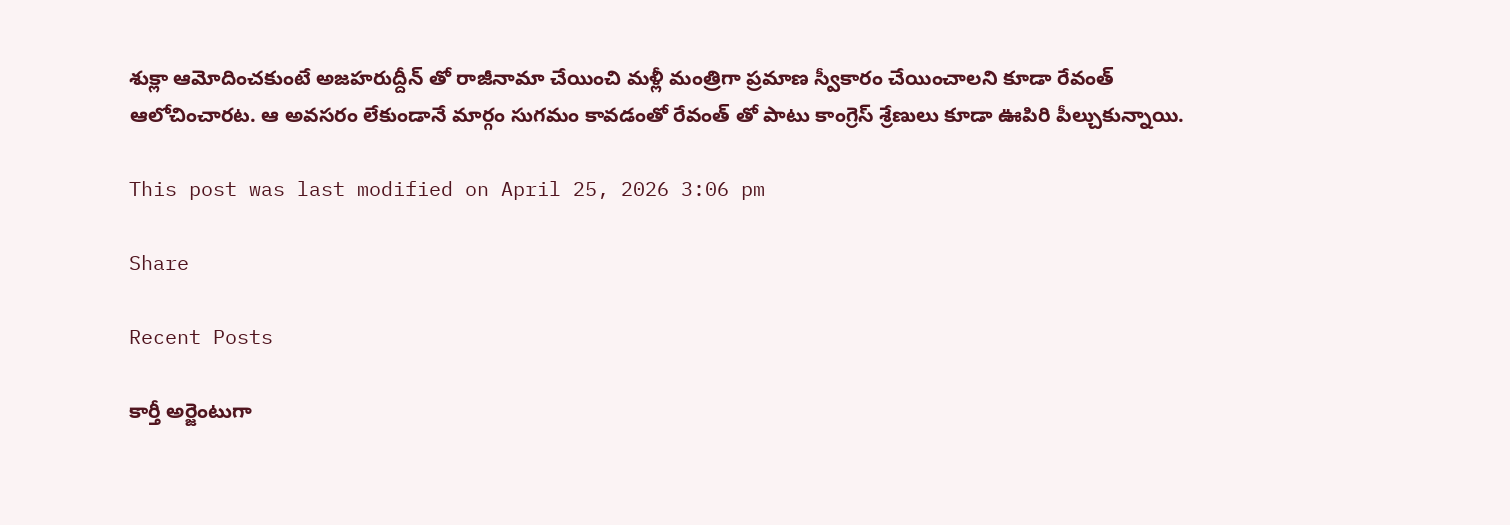శుక్లా ఆమోదించకుంటే అజహరుద్దీన్ తో రాజీనామా చేయించి మళ్లీ మంత్రిగా ప్రమాణ స్వీకారం చేయించాలని కూడా రేవంత్ ఆలోచించారట. ఆ అవసరం లేకుండానే మార్గం సుగమం కావడంతో రేవంత్ తో పాటు కాంగ్రెస్ శ్రేణులు కూడా ఊపిరి పీల్చుకున్నాయి.

This post was last modified on April 25, 2026 3:06 pm

Share

Recent Posts

కార్తీ అర్జెంటుగా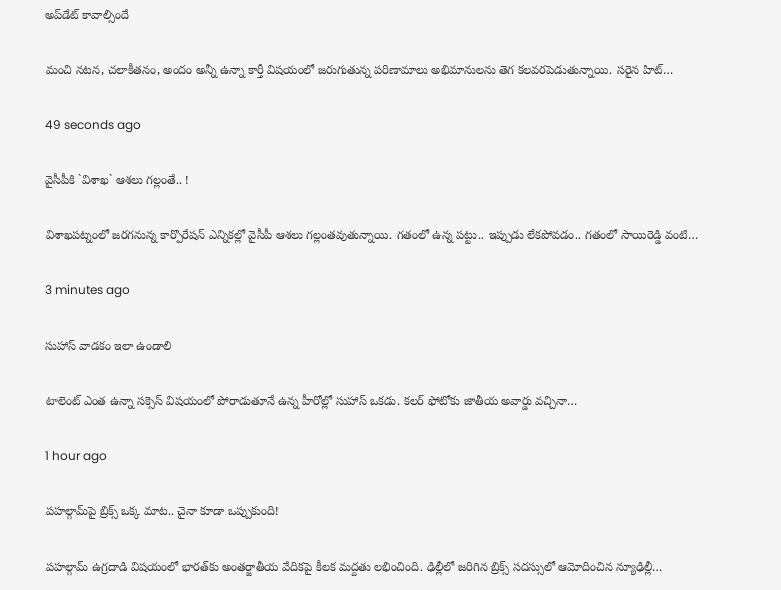అప్‌డేట్ కావాల్సిందే

మంచి నటన, చలాకీతనం, అందం అన్నీ ఉన్నా కార్తీ విషయంలో జరుగుతున్న పరిణామాలు అభిమానులను తెగ కలవరపెడుతున్నాయి. సరైన హిట్…

49 seconds ago

వైసీపీకి `విశాఖ` ఆశ‌లు గ‌ల్లంతే.. !

విశాఖ‌ప‌ట్నంలో జ‌ర‌గ‌నున్న కార్పొరేష‌న్ ఎన్నిక‌ల్లో వైసీపీ ఆశ‌లు గ‌ల్లంత‌వుతున్నాయి. గ‌తంలో ఉన్న ప‌ట్టు.. ఇప్పుడు లేక‌పోవ‌డం.. గ‌తంలో సాయిరెడ్డి వంటి…

3 minutes ago

సుహాస్ వాడకం ఇలా ఉండాలి

టాలెంట్ ఎంత ఉన్నా సక్సెస్ విషయంలో పోరాడుతూనే ఉన్న హీరోల్లో సుహాస్ ఒకడు. కలర్ ఫోటోకు జాతీయ అవార్డు వచ్చినా…

1 hour ago

పహల్గామ్‌పై బ్రిక్స్ ఒక్క మాట.. చైనా కూడా ఒప్పుకుంది!

పహల్గామ్ ఉగ్రదాడి విషయంలో భారత్‌కు అంతర్జాతీయ వేదికపై కీలక మద్దతు లభించింది. ఢిల్లీలో జరిగిన బ్రిక్స్ సదస్సులో ఆమోదించిన న్యూఢిల్లీ…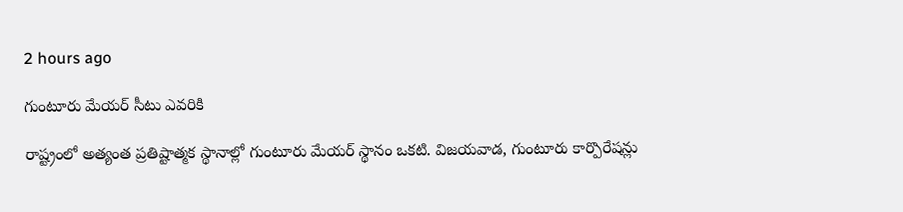2 hours ago

గుంటూరు మేయర్ సీటు ఎవరికి

రాష్ట్రంలో అత్యంత ప్రతిష్టాత్మక స్థానాల్లో గుంటూరు మేయర్ స్థానం ఒకటి. విజయవాడ, గుంటూరు కార్పొరేషన్లు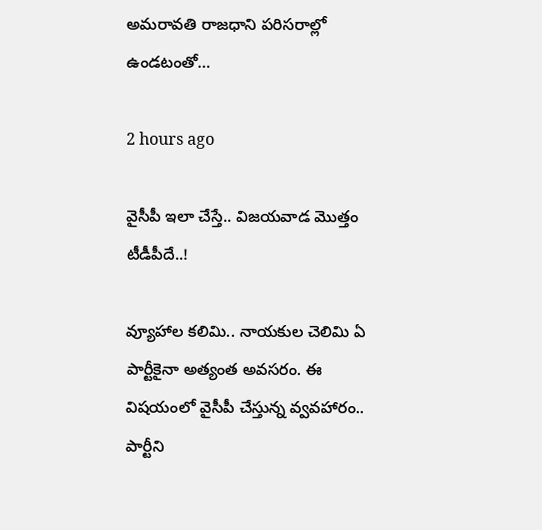అమరావతి రాజధాని పరిసరాల్లో ఉండటంతో…

2 hours ago

వైసీపీ ఇలా చేస్తే.. విజ‌య‌వాడ మొత్తం టీడీపీదే..!

వ్యూహాల క‌లిమి.. నాయ‌కుల చెలిమి ఏ పార్టీకైనా అత్యంత అవ‌స‌రం. ఈ విష‌యంలో వైసీపీ చేస్తున్న వ్వ‌వ‌హారం.. పార్టీని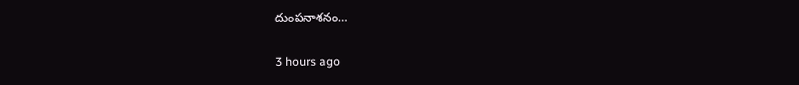దుంప‌నాశ‌నం…

3 hours ago